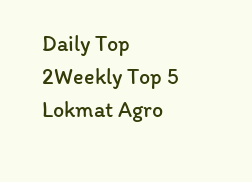Daily Top 2Weekly Top 5
Lokmat Agro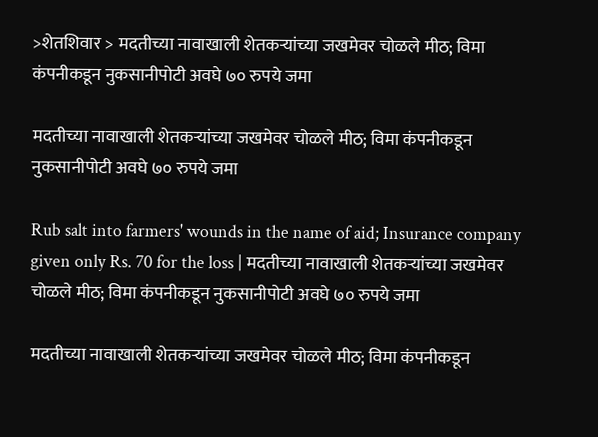>शेतशिवार > मदतीच्या नावाखाली शेतकऱ्यांच्या जखमेवर चोळले मीठ; विमा कंपनीकडून नुकसानीपोटी अवघे ७० रुपये जमा

मदतीच्या नावाखाली शेतकऱ्यांच्या जखमेवर चोळले मीठ; विमा कंपनीकडून नुकसानीपोटी अवघे ७० रुपये जमा

Rub salt into farmers' wounds in the name of aid; Insurance company given only Rs. 70 for the loss | मदतीच्या नावाखाली शेतकऱ्यांच्या जखमेवर चोळले मीठ; विमा कंपनीकडून नुकसानीपोटी अवघे ७० रुपये जमा

मदतीच्या नावाखाली शेतकऱ्यांच्या जखमेवर चोळले मीठ; विमा कंपनीकडून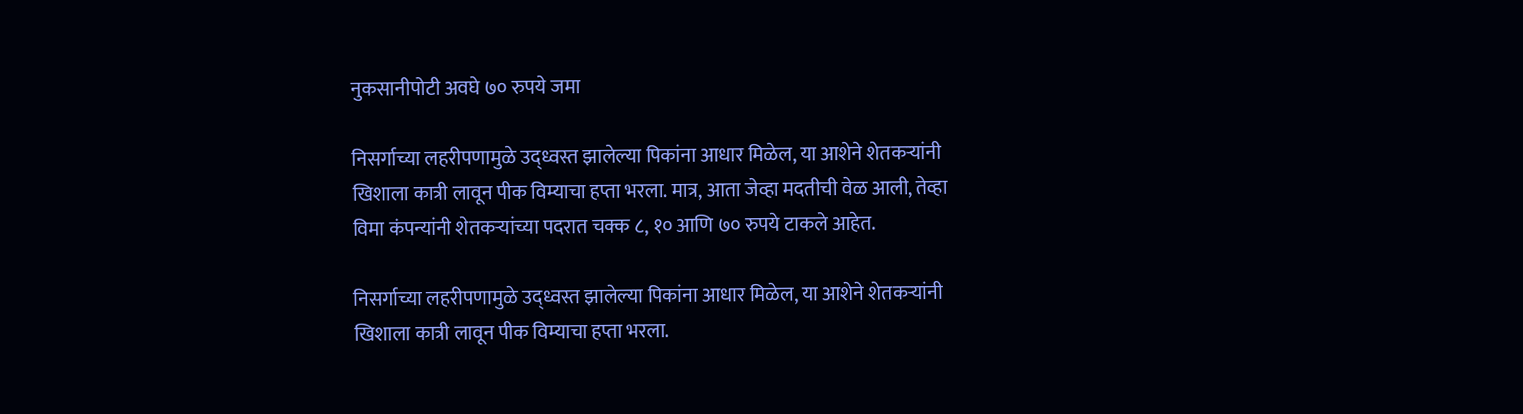नुकसानीपोटी अवघे ७० रुपये जमा

निसर्गाच्या लहरीपणामुळे उद्ध्वस्त झालेल्या पिकांना आधार मिळेल, या आशेने शेतकऱ्यांनी खिशाला कात्री लावून पीक विम्याचा हप्ता भरला. मात्र, आता जेव्हा मदतीची वेळ आली, तेव्हा विमा कंपन्यांनी शेतकऱ्यांच्या पदरात चक्क ८, १० आणि ७० रुपये टाकले आहेत.

निसर्गाच्या लहरीपणामुळे उद्ध्वस्त झालेल्या पिकांना आधार मिळेल, या आशेने शेतकऱ्यांनी खिशाला कात्री लावून पीक विम्याचा हप्ता भरला.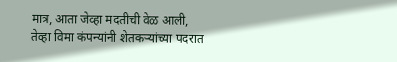मात्र, आता जेव्हा मदतीची वेळ आली, तेव्हा विमा कंपन्यांनी शेतकऱ्यांच्या पदरात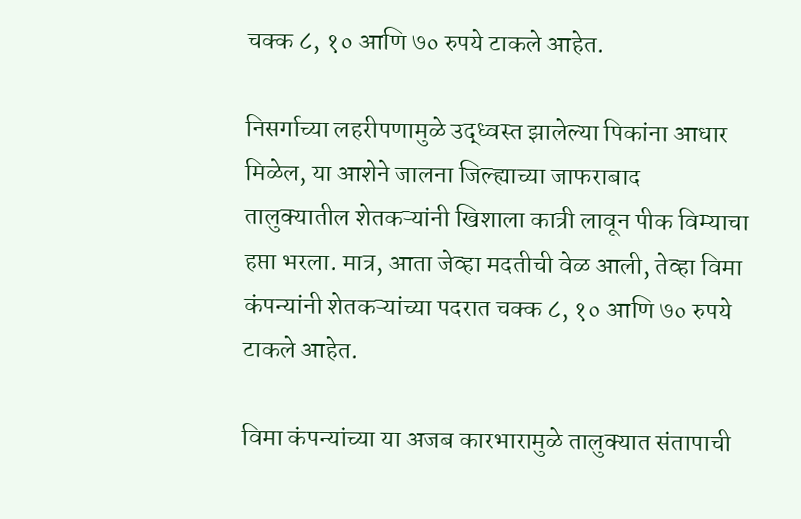चक्क ८, १० आणि ७० रुपये टाकले आहेत.

निसर्गाच्या लहरीपणामुळे उद्ध्वस्त झालेल्या पिकांना आधार मिळेल, या आशेने जालना जिल्ह्याच्या जाफराबाद तालुक्यातील शेतकऱ्यांनी खिशाला कात्री लावून पीक विम्याचा हप्ता भरला. मात्र, आता जेव्हा मदतीची वेळ आली, तेव्हा विमा कंपन्यांनी शेतकऱ्यांच्या पदरात चक्क ८, १० आणि ७० रुपये टाकले आहेत.

विमा कंपन्यांच्या या अजब कारभारामुळे तालुक्यात संतापाची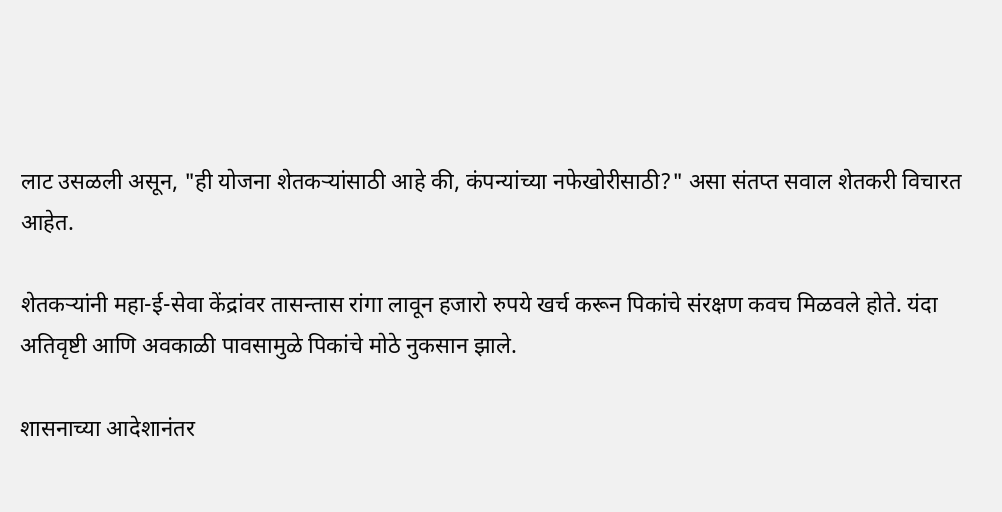लाट उसळली असून, "ही योजना शेतकऱ्यांसाठी आहे की, कंपन्यांच्या नफेखोरीसाठी?" असा संतप्त सवाल शेतकरी विचारत आहेत.

शेतकऱ्यांनी महा-ई-सेवा केंद्रांवर तासन्तास रांगा लावून हजारो रुपये खर्च करून पिकांचे संरक्षण कवच मिळवले होते. यंदा अतिवृष्टी आणि अवकाळी पावसामुळे पिकांचे मोठे नुकसान झाले.

शासनाच्या आदेशानंतर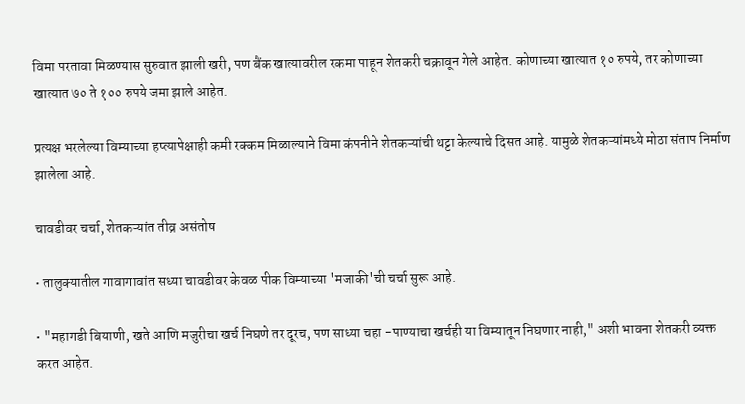विमा परतावा मिळण्यास सुरुवात झाली खरी, पण बैंक खात्यावरील रकमा पाहून शेतकरी चक्रावून गेले आहेत. कोणाच्या खात्यात १० रुपये, तर कोणाच्या खात्यात ७० ते १०० रुपये जमा झाले आहेत.

प्रत्यक्ष भरलेल्या विम्याच्या हप्त्यापेक्षाही कमी रक्कम मिळाल्याने विमा कंपनीने शेतकऱ्यांची थट्टा केल्याचे दिसत आहे. यामुळे शेतकऱ्यांमध्ये मोठा संताप निर्माण झालेला आहे.

चावडीवर चर्चा, शेतकऱ्यांत तीव्र असंतोष

• तालुक्यातील गावागावांत सध्या चावडीवर केवळ पीक विम्याच्या 'मजाकी'ची चर्चा सुरू आहे.

• "महागडी बियाणी, खते आणि मजुरीचा खर्च निघणे तर दूरच, पण साध्या चहा -पाण्याचा खर्चही या विम्यातून निघणार नाही," अशी भावना शेतकरी व्यक्त करत आहेत.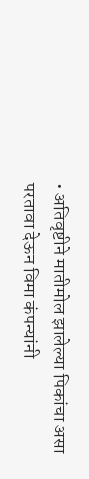• अतिवृष्टीने मातीमोल झालेल्या पिकांचा असा परतावा देऊन विमा कंपन्यांनी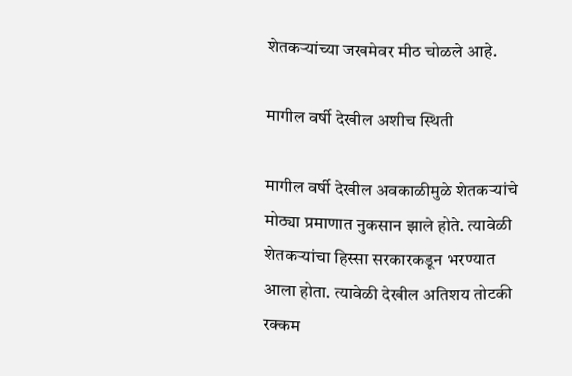शेतकऱ्यांच्या जखमेवर मीठ चोळले आहे.

मागील वर्षी देखील अशीच स्थिती

मागील वर्षी देखील अवकाळीमुळे शेतकऱ्यांचे मोठ्या प्रमाणात नुकसान झाले होते. त्यावेळी शेतकऱ्यांचा हिस्सा सरकारकडून भरण्यात आला होता. त्यावेळी देखील अतिशय तोटकी रक्कम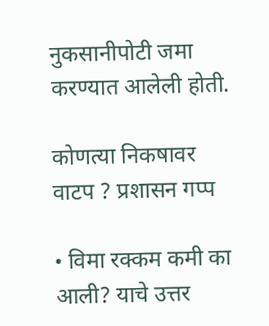नुकसानीपोटी जमा करण्यात आलेली होती.

कोणत्या निकषावर वाटप ? प्रशासन गप्प

• विमा रक्कम कमी का आली? याचे उत्तर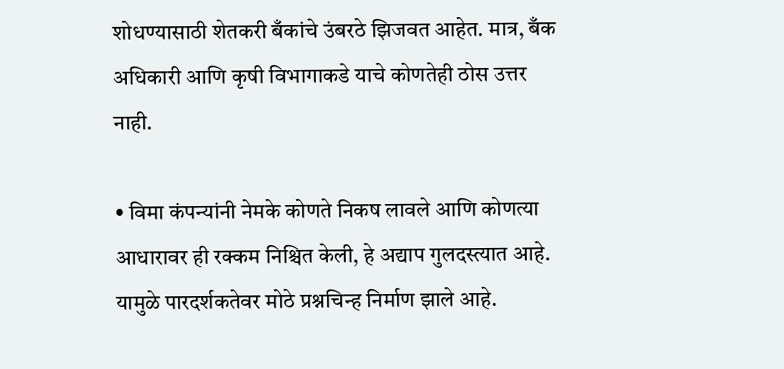शोधण्यासाठी शेतकरी बँकांचे उंबरठे झिजवत आहेत. मात्र, बँक अधिकारी आणि कृषी विभागाकडे याचे कोणतेही ठोस उत्तर नाही.

• विमा कंपन्यांनी नेमके कोणते निकष लावले आणि कोणत्या आधारावर ही रक्कम निश्चित केली, हे अद्याप गुलदस्त्यात आहे. यामुळे पारदर्शकतेवर मोठे प्रश्नचिन्ह निर्माण झाले आहे.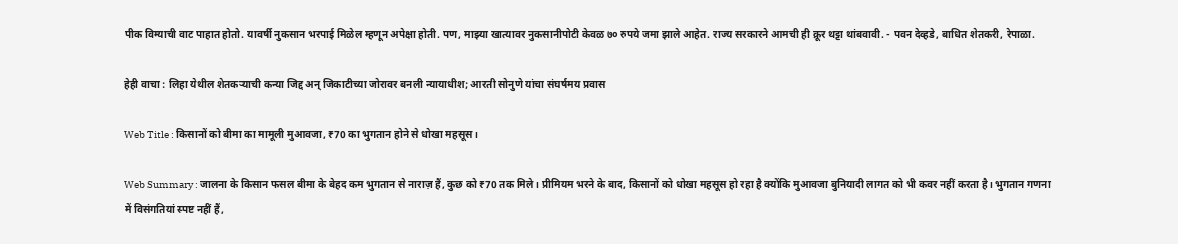पीक विम्याची वाट पाहात होतो. यावर्षी नुकसान भरपाई मिळेल म्हणून अपेक्षा होती. पण, माझ्या खात्यावर नुकसानीपोटी केवळ ७० रुपये जमा झाले आहेत. राज्य सरकारने आमची ही क्रूर थट्टा थांबवावी. - पवन देव्हडे, बाधित शेतकरी, रेपाळा.

हेही वाचा : लिहा येथील शेतकऱ्याची कन्या जिद्द अन् जिकाटीच्या जोरावर बनली न्यायाधीश; आरती सोनुणे यांचा संघर्षमय प्रवास

Web Title : किसानों को बीमा का मामूली मुआवजा, ₹70 का भुगतान होने से धोखा महसूस।

Web Summary : जालना के किसान फसल बीमा के बेहद कम भुगतान से नाराज़ हैं, कुछ को ₹70 तक मिले। प्रीमियम भरने के बाद, किसानों को धोखा महसूस हो रहा है क्योंकि मुआवजा बुनियादी लागत को भी कवर नहीं करता है। भुगतान गणना में विसंगतियां स्पष्ट नहीं हैं,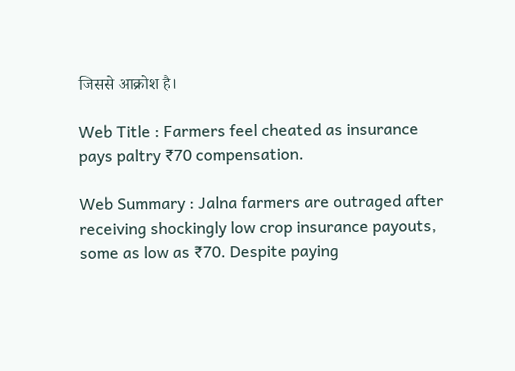जिससे आक्रोश है।

Web Title : Farmers feel cheated as insurance pays paltry ₹70 compensation.

Web Summary : Jalna farmers are outraged after receiving shockingly low crop insurance payouts, some as low as ₹70. Despite paying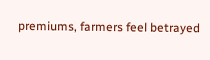premiums, farmers feel betrayed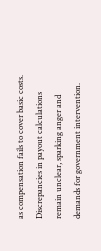as compensation fails to cover basic costs. Discrepancies in payout calculations remain unclear, sparking anger and demands for government intervention.